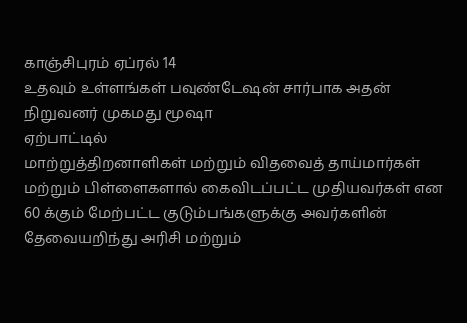காஞ்சிபுரம் ஏப்ரல் 14
உதவும் உள்ளங்கள் பவுண்டேஷன் சார்பாக அதன் நிறுவனர் முகமது மூஷா
ஏற்பாட்டில்
மாற்றுத்திறனாளிகள் மற்றும் விதவைத் தாய்மார்கள் மற்றும் பிள்ளைகளால் கைவிடப்பட்ட முதியவர்கள் என 60 க்கும் மேற்பட்ட குடும்பங்களுக்கு அவர்களின் தேவையறிந்து அரிசி மற்றும்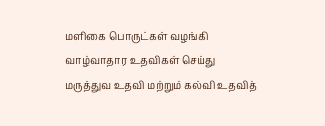மளிகை பொருட்கள் வழங்கி வாழ்வாதார உதவிகள் செய்து மருத்துவ உதவி மற்றும் கல்வி உதவித்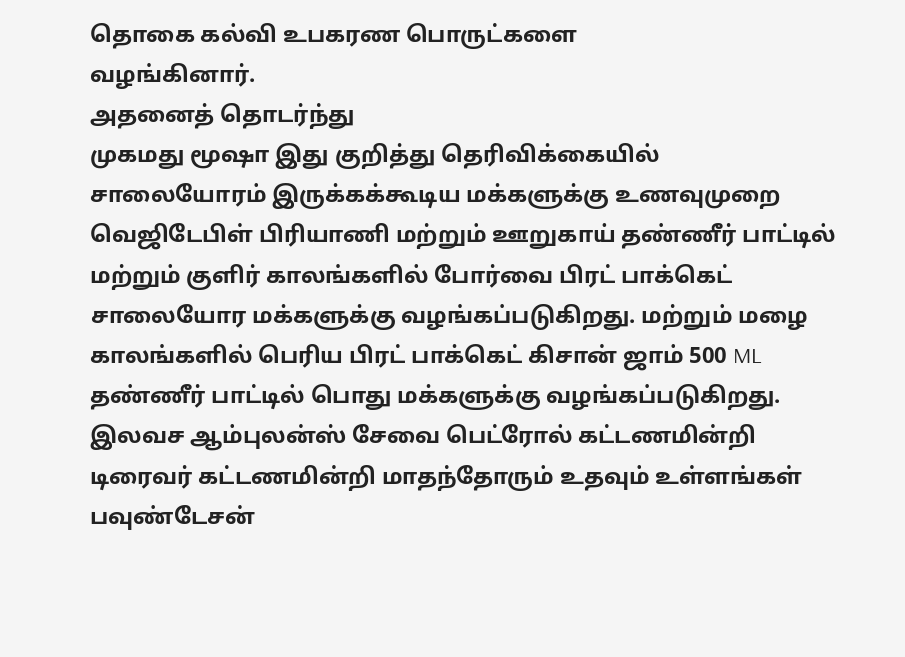தொகை கல்வி உபகரண பொருட்களை
வழங்கினார்.
அதனைத் தொடர்ந்து
முகமது மூஷா இது குறித்து தெரிவிக்கையில்
சாலையோரம் இருக்கக்கூடிய மக்களுக்கு உணவுமுறை வெஜிடேபிள் பிரியாணி மற்றும் ஊறுகாய் தண்ணீர் பாட்டில் மற்றும் குளிர் காலங்களில் போர்வை பிரட் பாக்கெட் சாலையோர மக்களுக்கு வழங்கப்படுகிறது. மற்றும் மழை காலங்களில் பெரிய பிரட் பாக்கெட் கிசான் ஜாம் 500 ML தண்ணீர் பாட்டில் பொது மக்களுக்கு வழங்கப்படுகிறது. இலவச ஆம்புலன்ஸ் சேவை பெட்ரோல் கட்டணமின்றி டிரைவர் கட்டணமின்றி மாதந்தோரும் உதவும் உள்ளங்கள் பவுண்டேசன்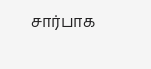சார்பாக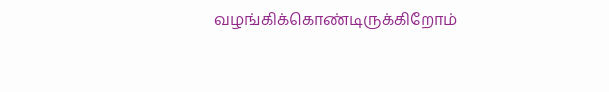வழங்கிக்கொண்டிருக்கிறோம்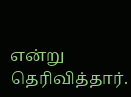என்று தெரிவித்தார்.